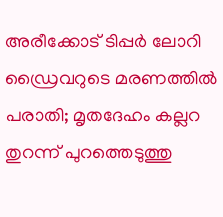അരീക്കോട് ടിപ്പര്‍ ലോറി ഡ്രൈവറുടെ മരണത്തില്‍ പരാതി; മൃതദേഹം കല്ലറ തുറന്ന് പുറത്തെടുത്തു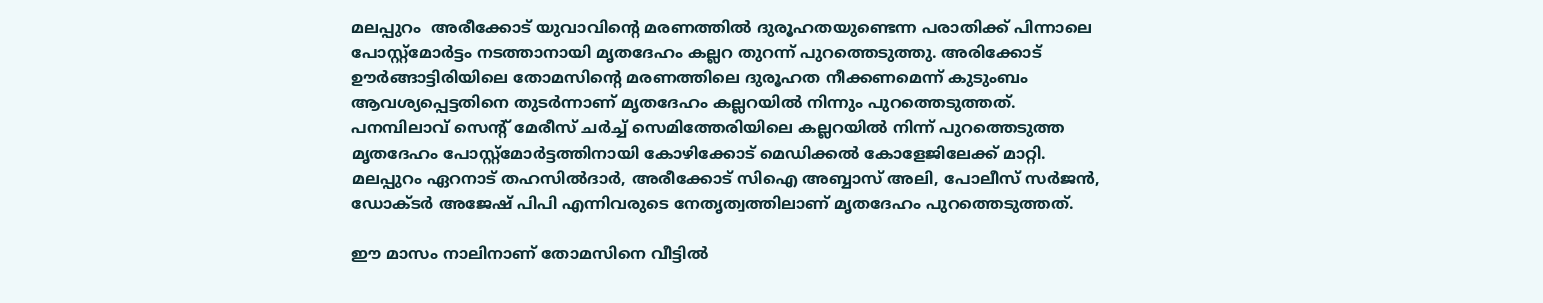മലപ്പുറം  അരീക്കോട് യുവാവിന്റെ മരണത്തില്‍ ദുരൂഹതയുണ്ടെന്ന പരാതിക്ക് പിന്നാലെ പോസ്റ്റ്മോര്‍ട്ടം നടത്താനായി മൃതദേഹം കല്ലറ തുറന്ന് പുറത്തെടുത്തു. അരിക്കോട് ഊര്‍ങ്ങാട്ടിരിയിലെ തോമസിന്റെ മരണത്തിലെ ദുരൂഹത നീക്കണമെന്ന് കുടുംബം ആവശ്യപ്പെട്ടതിനെ തുടര്‍ന്നാണ് മൃതദേഹം കല്ലറയില്‍ നിന്നും പുറത്തെടുത്തത്. പനമ്പിലാവ് സെന്റ് മേരീസ് ചര്‍ച്ച് സെമിത്തേരിയിലെ കല്ലറയില്‍ നിന്ന് പുറത്തെടുത്ത മൃതദേഹം പോസ്റ്റ്‌മോര്‍ട്ടത്തിനായി കോഴിക്കോട് മെഡിക്കല്‍ കോളേജിലേക്ക് മാറ്റി. മലപ്പുറം ഏറനാട് തഹസില്‍ദാര്‍, അരീക്കോട് സിഐ അബ്ബാസ് അലി, പോലീസ് സര്‍ജന്‍, ഡോക്ടര്‍ അജേഷ് പിപി എന്നിവരുടെ നേതൃത്വത്തിലാണ് മൃതദേഹം പുറത്തെടുത്തത്.

ഈ മാസം നാലിനാണ് തോമസിനെ വീട്ടില്‍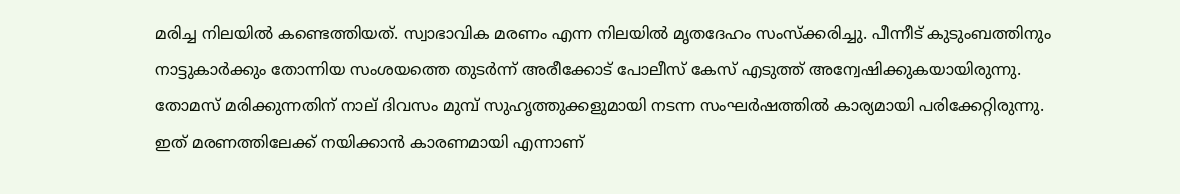മരിച്ച നിലയില്‍ കണ്ടെത്തിയത്. സ്വാഭാവിക മരണം എന്ന നിലയില്‍ മൃതദേഹം സംസ്‌ക്കരിച്ചു. പീന്നീട് കുടുംബത്തിനും നാട്ടുകാര്‍ക്കും തോന്നിയ സംശയത്തെ തുടര്‍ന്ന് അരീക്കോട് പോലീസ് കേസ് എടുത്ത് അന്വേഷിക്കുകയായിരുന്നു. തോമസ് മരിക്കുന്നതിന് നാല് ദിവസം മുമ്പ് സുഹൃത്തുക്കളുമായി നടന്ന സംഘര്‍ഷത്തില്‍ കാര്യമായി പരിക്കേറ്റിരുന്നു. ഇത് മരണത്തിലേക്ക് നയിക്കാന്‍ കാരണമായി എന്നാണ്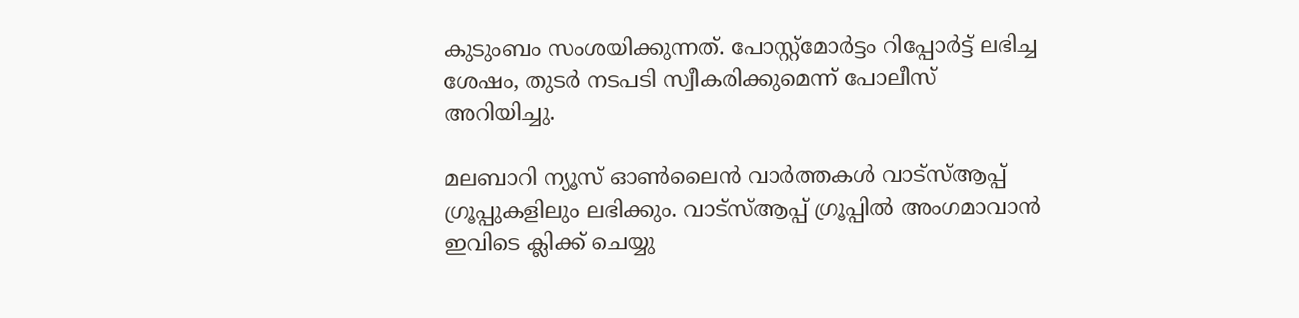കുടുംബം സംശയിക്കുന്നത്. പോസ്റ്റ്‌മോര്‍ട്ടം റിപ്പോര്‍ട്ട് ലഭിച്ച ശേഷം, തുടര്‍ നടപടി സ്വീകരിക്കുമെന്ന് പോലീസ് അറിയിച്ചു.

മലബാറി ന്യൂസ് ഓണ്‍ലൈന്‍ വാര്‍ത്തകള്‍ വാട്‌സ്ആപ്പ് ഗ്രൂപ്പുകളിലും ലഭിക്കും. വാട്‌സ്ആപ്പ് ഗ്രൂപ്പില്‍ അംഗമാവാന്‍ ഇവിടെ ക്ലിക്ക് ചെയ്യു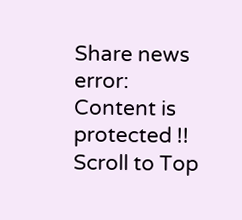Share news
error: Content is protected !!
Scroll to Top